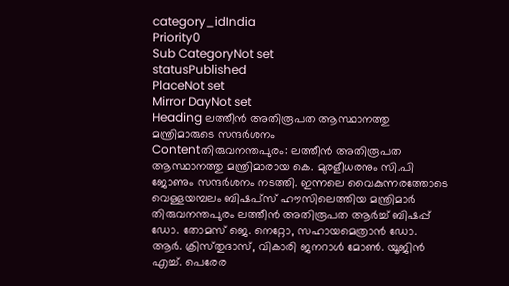category_idIndia
Priority0
Sub CategoryNot set
statusPublished
PlaceNot set
Mirror DayNot set
Heading ലത്തീൻ അതിരൂപത ആസ്ഥാനത്തു മന്ത്രിമാരുടെ സന്ദര്‍ശനം
Contentതിരുവനന്തപുരം: ലത്തീൻ അതിരൂപത ആസ്ഥാനത്തു മന്ത്രിമാരായ കെ. മുരളീധരനും സി.പി ജോണും സന്ദര്‍ശനം നടത്തി. ഇന്നലെ വൈകുന്നരത്തോടെ വെള്ളയമ്പലം ബിഷപ്‌സ് ഹൗസിലെത്തിയ മന്ത്രിമാർ തിരുവനന്തപുരം ലത്തീൻ അതിരൂപത ആർച്ച് ബിഷപ്പ് ഡോ. തോമസ് ജെ. നെറ്റോ, സഹായമെത്രാൻ ഡോ. ആർ. ക്രിസ്‌തുദാസ്, വികാരി ജനറാൾ മോൺ. യൂജിൻ എച്ച്. പെരേര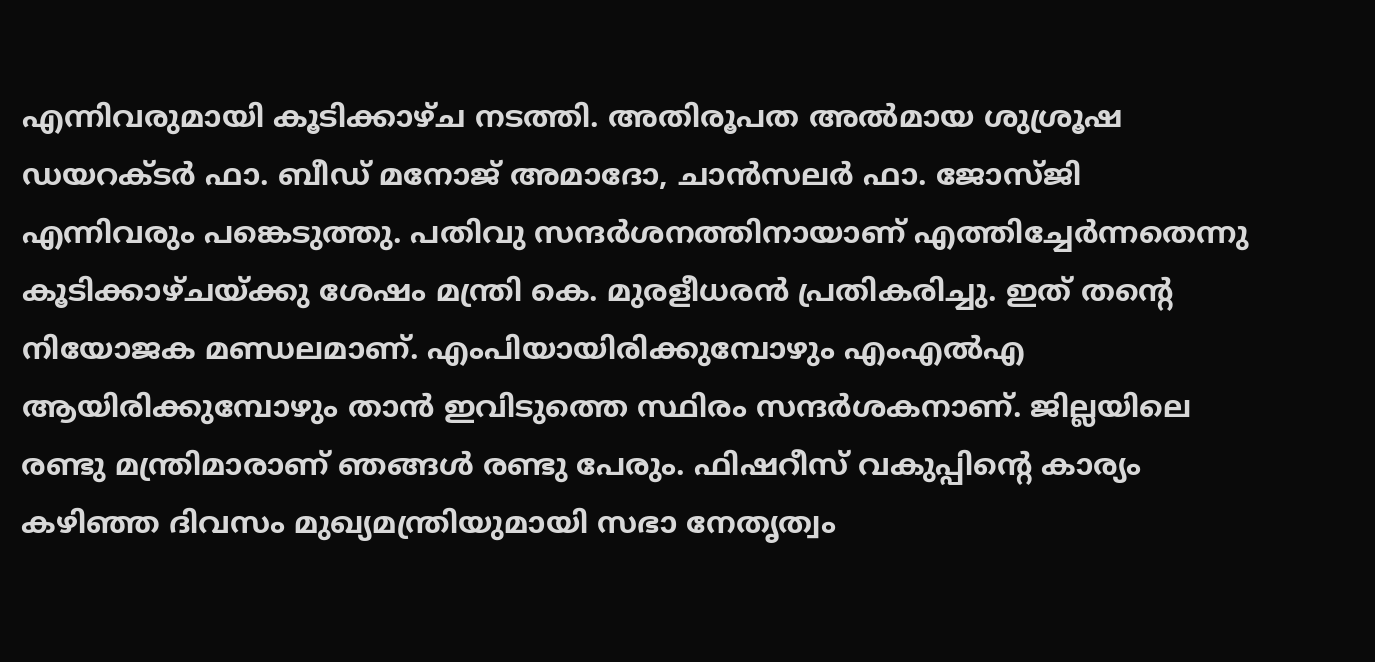എന്നിവരുമായി കൂടിക്കാഴ്‌ച നടത്തി. അതിരൂപത അൽമായ ശുശ്രൂഷ ഡയറക്‌ടർ ഫാ. ബീഡ് മനോജ് അമാദോ, ചാൻസലർ ഫാ. ജോസ്‌ജി എന്നിവരും പങ്കെടുത്തു. പതിവു സന്ദർശനത്തിനായാണ് എത്തിച്ചേർന്നതെന്നു കൂടിക്കാഴ്‌ചയ്ക്കു ശേഷം മന്ത്രി കെ. മുരളീധരൻ പ്രതികരിച്ചു. ഇത് തന്റെ നിയോജക മണ്ഡലമാണ്. എംപിയായിരിക്കുമ്പോഴും എംഎൽഎ ആയിരിക്കുമ്പോഴും താൻ ഇവിടുത്തെ സ്ഥിരം സന്ദർശകനാണ്. ജില്ലയിലെ രണ്ടു മന്ത്രിമാരാണ് ഞങ്ങൾ രണ്ടു പേരും. ഫിഷറീസ് വകുപ്പിൻ്റെ കാര്യം കഴിഞ്ഞ ദിവസം മുഖ്യമന്ത്രിയുമായി സഭാ നേതൃത്വം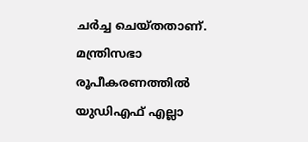ചർച്ച ചെയ്‌തതാണ്. മന്ത്രിസഭാ രൂപീകരണത്തിൽ യുഡിഎഫ് എല്ലാ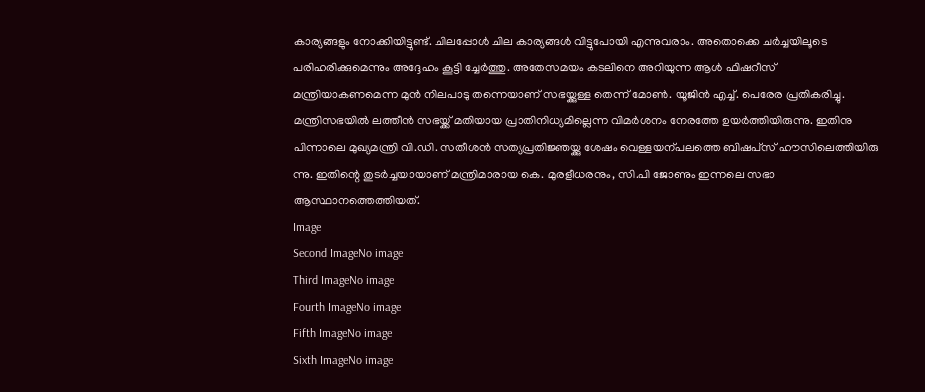കാര്യങ്ങളും നോക്കിയിട്ടുണ്ട്. ചിലപ്പോൾ ചില കാര്യങ്ങൾ വിട്ടുപോയി എന്നുവരാം. അതൊക്കെ ചർച്ചയിലൂടെ പരിഹരിക്കുമെന്നും അദ്ദേഹം കൂട്ടി ച്ചേർത്തു. അതേസമയം കടലിനെ അറിയുന്ന ആൾ ഫിഷറീസ് മന്ത്രിയാകണമെന്ന മുൻ നിലപാടു തന്നെയാണ് സഭയ്ക്കുള്ള തെന്ന് മോൺ. യൂജിൻ എച്ച്. പെരേര പ്രതികരിച്ചു. മന്ത്രിസഭയിൽ ലത്തീൻ സഭയ്ക്ക് മതിയായ പ്രാതിനിധ്യമില്ലെന്ന വിമർശനം നേരത്തേ ഉയർത്തിയിരുന്നു. ഇതിനു പിന്നാലെ മുഖ്യമന്ത്രി വി.ഡി. സതീശൻ സത്യപ്രതിജ്ഞയ്ക്കു ശേഷം വെള്ളയന്‌പലത്തെ ബിഷപ്‌സ് ഹൗസിലെത്തിയിരു ന്നു. ഇതിന്റെ തുടർച്ചയായാണ് മന്ത്രിമാരായ കെ. മുരളീധരനും, സി.പി ജോണും ഇന്നലെ സഭാ ആസ്ഥാനത്തെത്തിയത്.
Image
Second ImageNo image
Third ImageNo image
Fourth ImageNo image
Fifth ImageNo image
Sixth ImageNo image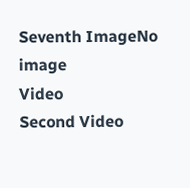Seventh ImageNo image
Video
Second Video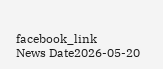facebook_link
News Date2026-05-20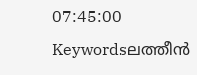07:45:00
Keywordsലത്തീൻ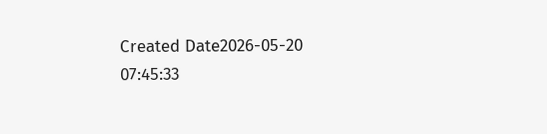Created Date2026-05-20 07:45:33